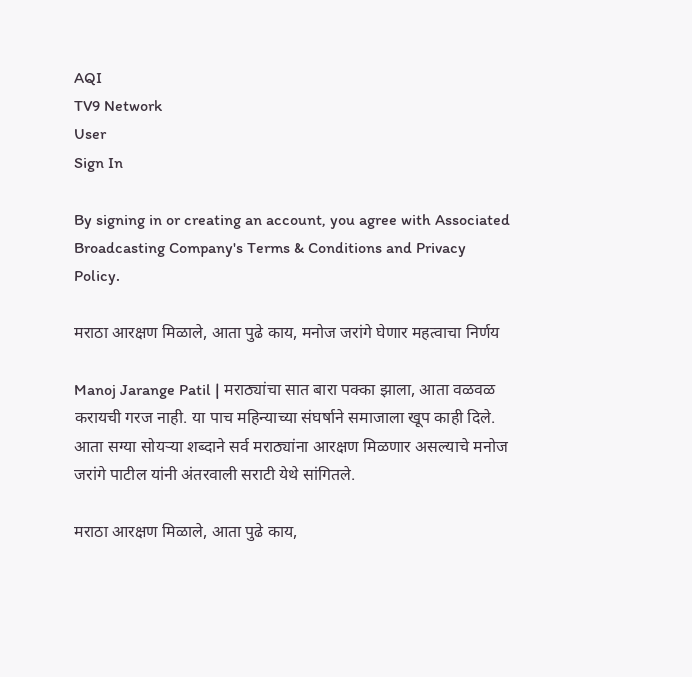AQI
TV9 Network
User
Sign In

By signing in or creating an account, you agree with Associated Broadcasting Company's Terms & Conditions and Privacy Policy.

मराठा आरक्षण मिळाले, आता पुढे काय, मनोज जरांगे घेणार महत्वाचा निर्णय

Manoj Jarange Patil | मराठ्यांचा सात बारा पक्का झाला, आता वळवळ करायची गरज नाही. या पाच महिन्याच्या संघर्षाने समाजाला खूप काही दिले. आता सग्या सोयऱ्या शब्दाने सर्व मराठ्यांना आरक्षण मिळणार असल्याचे मनोज जरांगे पाटील यांनी अंतरवाली सराटी येथे सांगितले.

मराठा आरक्षण मिळाले, आता पुढे काय,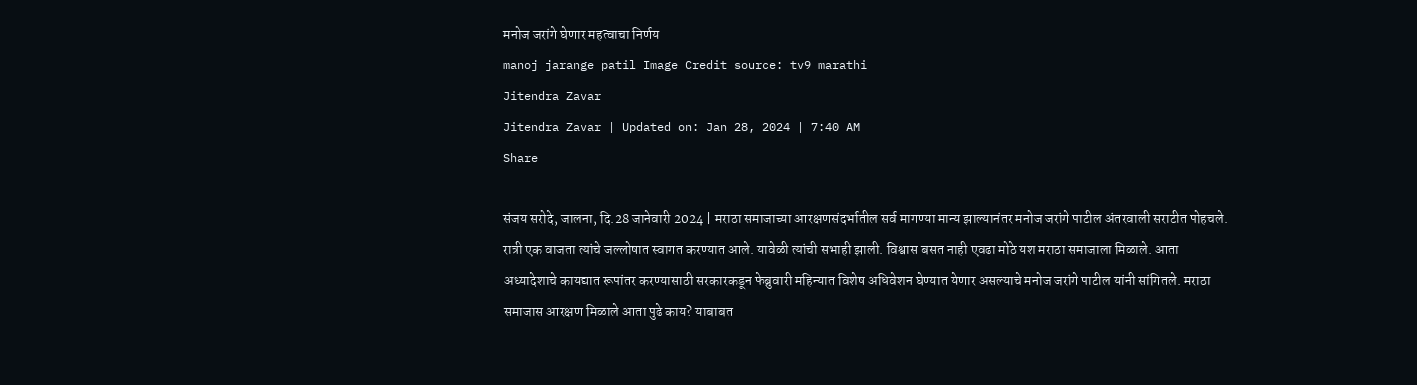मनोज जरांगे घेणार महत्वाचा निर्णय
manoj jarange patil Image Credit source: tv9 marathi
Jitendra Zavar
Jitendra Zavar | Updated on: Jan 28, 2024 | 7:40 AM
Share

संजय सरोदे, जालना, दि.28 जानेवारी 2024 | मराठा समाजाच्या आरक्षणसंदर्भातील सर्व मागण्या मान्य झाल्यानंतर मनोज जरांगे पाटील अंतरवाली सराटीत पोहचले. रात्री एक वाजता त्यांचे जल्लोषात स्वागत करण्यात आले. यावेळी त्यांची सभाही झाली. विश्वास बसत नाही एवढा मोठे यश मराठा समाजाला मिळाले. आता अध्यादेशाचे कायद्यात रूपांतर करण्यासाठी सरकारकडून फेब्रुवारी महिन्यात विशेष अधिवेशन घेण्यात येणार असल्याचे मनोज जरांगे पाटील यांनी सांगितले. मराठा समाजास आरक्षण मिळाले आता पुढे काय? याबाबत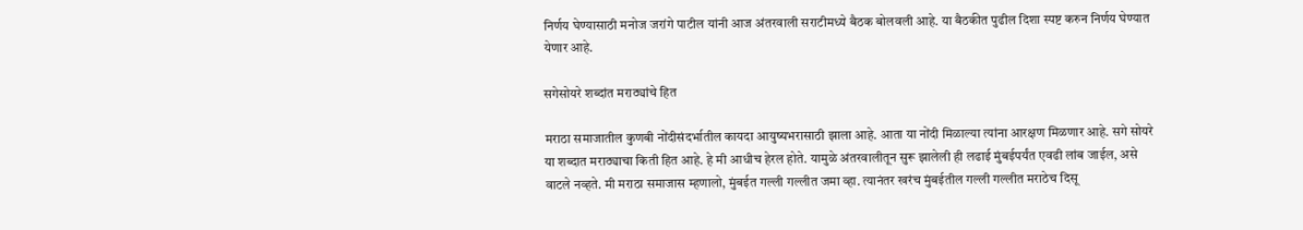निर्णय घेण्यासाठी मनोज जरांगे पाटील यांनी आज अंतरवाली सराटीमध्ये बैठक बोलवली आहे. या बैठकीत पुढील दिशा स्पष्ट करुन निर्णय घेण्यात येणार आहे.

सगेसोयरे शब्दांत मराठ्यांचे हित

मराठा समाजातील कुणबी नोंदीसंदर्भातील कायदा आयुष्यभरासाठी झाला आहे. आता या नोंदी मिळाल्या त्यांना आरक्षण मिळणार आहे. सगे सोयरे या शब्दात मराठ्याचा किती हित आहे. हे मी आधीच हेरल होते. यामुळे अंतरवालीतून सुरू झालेली ही लढाई मुंबईपर्यंत एवढी लांब जाईल, असे वाटले नव्हते. मी मराठा समाजास म्हणालो, मुंबईत गल्ली गल्लीत जमा व्हा. त्यानंतर खरंच मुंबईतील गल्ली गल्लीत मराठेच दिसू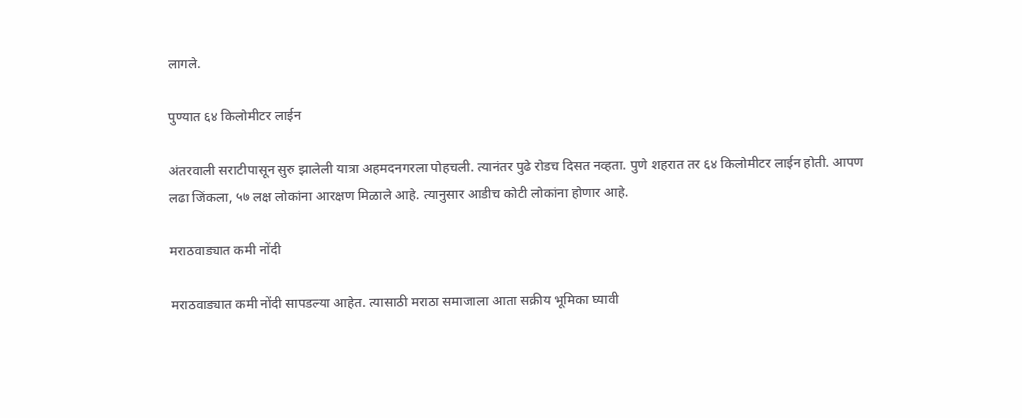लागले.

पुण्यात ६४ किलोमीटर लाईन

अंतरवाली सराटीपासून सुरु झालेली यात्रा अहमदनगरला पोहचली. त्यानंतर पुढे रोडच दिसत नव्हता. पुणे शहरात तर ६४ किलोमीटर लाईन होती. आपण लढा जिंकला, ५७ लक्ष लोकांना आरक्षण मिळाले आहे. त्यानुसार आडीच कोटी लोकांना होणार आहे.

मराठवाड्यात कमी नोंदी

मराठवाड्यात कमी नोंदी सापडल्या आहेत. त्यासाठी मराठा समाजाला आता सक्रीय भूमिका घ्यावी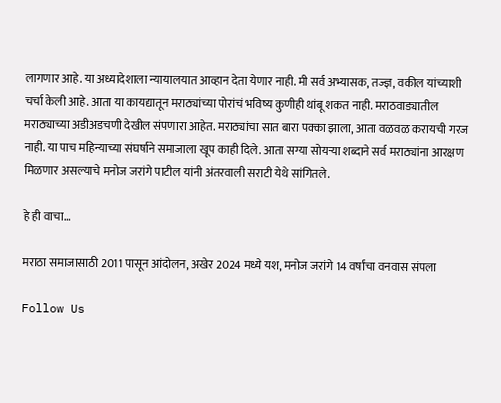लागणार आहे. या अध्यादेशाला न्यायालयात आव्हान देता येणार नाही. मी सर्व अभ्यासक, तज्ज्ञ, वकील यांच्याशी चर्चा केली आहे. आता या कायद्यातून मराठ्यांच्या पोरांचं भविष्य कुणीही थांबू शकत नाही. मराठवाड्यातील मराठ्याच्या अडीअडचणी देखील संपणारा आहेत. मराठ्यांचा सात बारा पक्का झाला, आता वळवळ करायची गरज नाही. या पाच महिन्याच्या संघर्षाने समाजाला खूप काही दिले. आता सग्या सोयऱ्या शब्दाने सर्व मराठ्यांना आरक्षण मिळणार असल्याचे मनोज जरांगे पाटील यांनी अंतरवाली सराटी येथे सांगितले.

हे ही वाचा…

मराठा समाजासाठी 2011 पासून आंदोलन, अखेर 2024 मध्ये यश, मनोज जरांगे 14 वर्षांचा वनवास संपला

Follow Us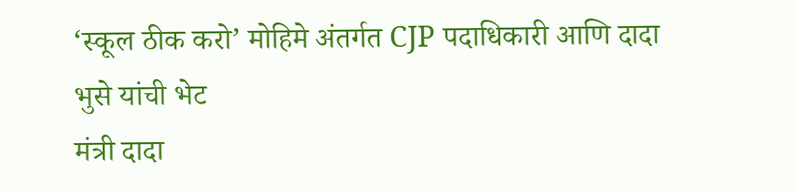‘स्कूल ठीक करो’ मोहिमे अंतर्गत CJP पदाधिकारी आणि दादा भुसे यांची भेट
मंत्री दादा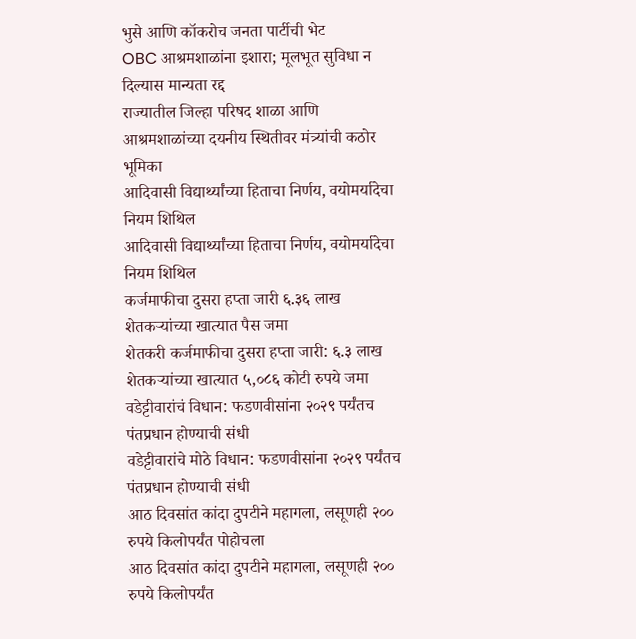भुसे आणि कॉकरोच जनता पार्टीची भेट
OBC आश्रमशाळांना इशारा; मूलभूत सुविधा न दिल्यास मान्यता रद्द
राज्यातील जिल्हा परिषद शाळा आणि आश्रमशाळांच्या दयनीय स्थितीवर मंत्र्यांची कठोर भूमिका
आदिवासी विद्यार्थ्यांच्या हिताचा निर्णय, वयोमर्यादेचा नियम शिथिल
आदिवासी विद्यार्थ्यांच्या हिताचा निर्णय, वयोमर्यादेचा नियम शिथिल
कर्जमाफीचा दुसरा हप्ता जारी ६.३६ लाख शेतकऱ्यांच्या खात्यात पैस जमा
शेतकरी कर्जमाफीचा दुसरा हप्ता जारी: ६.३ लाख शेतकऱ्यांच्या खात्यात ५,०८६ कोटी रुपये जमा
वडेट्टीवारांचं विधान: फडणवीसांना २०२९ पर्यंतच पंतप्रधान होण्याची संधी
वडेट्टीवारांचे मोठे विधान: फडणवीसांना २०२९ पर्यंतच पंतप्रधान होण्याची संधी
आठ दिवसांत कांदा दुपटीने महागला, लसूणही २०० रुपये किलोपर्यंत पोहोचला
आठ दिवसांत कांदा दुपटीने महागला, लसूणही २०० रुपये किलोपर्यंत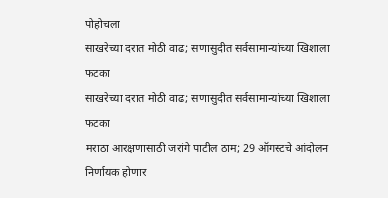पोहोचला
साखरेच्या दरात मोठी वाढ; सणासुदीत सर्वसामान्यांच्या खिशाला फटका
साखरेच्या दरात मोठी वाढ; सणासुदीत सर्वसामान्यांच्या खिशाला फटका
मराठा आरक्षणासाठी जरांगे पाटील ठाम; 29 ऑगस्टचे आंदोलन निर्णायक होणार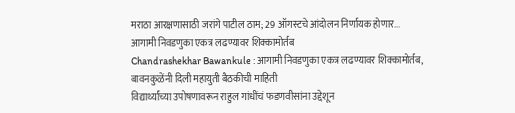मराठा आरक्षणासाठी जरांगे पाटील ठाम; 29 ऑगस्टचे आंदोलन निर्णायक होणार...
आगामी निवडणुका एकत्र लढण्यावर शिक्कामोर्तब
Chandrashekhar Bawankule : आगामी निवडणुका एकत्र लढण्यावर शिक्कामोर्तब, बावनकुळेंनी दिली महायुती बैठकीची माहिती
विद्यार्थ्यांच्या उपोषणावरून राहुल गांधींचं फडणवीसांना उद्देशून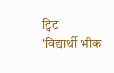ट्विट
'विद्यार्थी भीक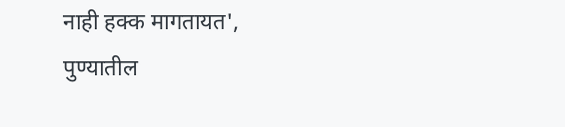नाही हक्क मागतायत', पुण्यातील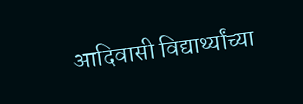आदिवासी विद्यार्थ्यांच्या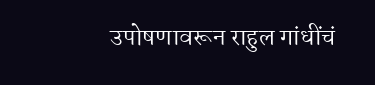उपोषणावरून राहुल गांधींचं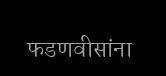फडणवीसांना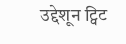उद्देशून ट्विट